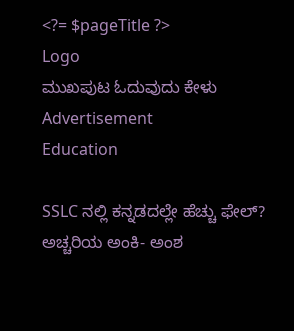<?= $pageTitle ?>
Logo
ಮುಖಪುಟ ಓದುವುದು ಕೇಳು
Advertisement
Education

SSLC ನಲ್ಲಿ ಕನ್ನಡದಲ್ಲೇ ಹೆಚ್ಚು ಫೇಲ್? ಅಚ್ಚರಿಯ ಅಂಕಿ- ಅಂಶ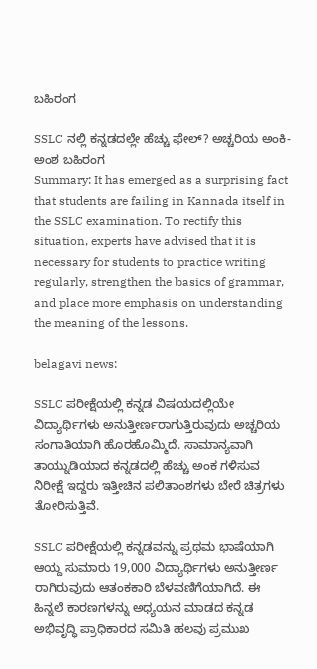ಬಹಿರಂಗ

SSLC ನಲ್ಲಿ ಕನ್ನಡದಲ್ಲೇ ಹೆಚ್ಚು ಫೇಲ್? ಅಚ್ಚರಿಯ ಅಂಕಿ- ಅಂಶ ಬಹಿರಂಗ
Summary: It has emerged as a surprising fact that students are failing in Kannada itself in the SSLC examination. To rectify this situation, experts have advised that it is necessary for students to practice writing regularly, strengthen the basics of grammar, and place more emphasis on understanding the meaning of the lessons.

belagavi news:

SSLC ಪರೀಕ್ಷೆಯಲ್ಲಿ ಕನ್ನಡ ವಿಷಯದಲ್ಲಿಯೇ ವಿದ್ಯಾರ್ಥಿಗಳು ಅನುತ್ತೀರ್ಣರಾಗುತ್ತಿರುವುದು ಅಚ್ಚರಿಯ ಸಂಗಾತಿಯಾಗಿ ಹೊರಹೊಮ್ಮಿದೆ. ಸಾಮಾನ್ಯವಾಗಿ ತಾಯ್ನುಡಿಯಾದ ಕನ್ನಡದಲ್ಲಿ ಹೆಚ್ಚು ಅಂಕ ಗಳಿಸುವ ನಿರೀಕ್ಷೆ ಇದ್ದರು ಇತ್ತೀಚಿನ ಪಲಿತಾಂಶಗಳು ಬೇರೆ ಚಿತ್ರಗಳು ತೋರಿಸುತ್ತಿವೆ.

SSLC ಪರೀಕ್ಷೆಯಲ್ಲಿ ಕನ್ನಡವನ್ನು ಪ್ರಥಮ ಭಾಷೆಯಾಗಿ ಆಯ್ದ ಸುಮಾರು 19,000 ವಿದ್ಯಾರ್ಥಿಗಳು ಅನುತ್ತೀರ್ಣ ರಾಗಿರುವುದು ಆತಂಕಕಾರಿ ಬೆಳವಣಿಗೆಯಾಗಿದೆ. ಈ ಹಿನ್ನಲೆ ಕಾರಣಗಳನ್ನು ಅಧ್ಯಯನ ಮಾಡದ ಕನ್ನಡ ಅಭಿವೃದ್ಧಿ ಪ್ರಾಧಿಕಾರದ ಸಮಿತಿ ಹಲವು ಪ್ರಮುಖ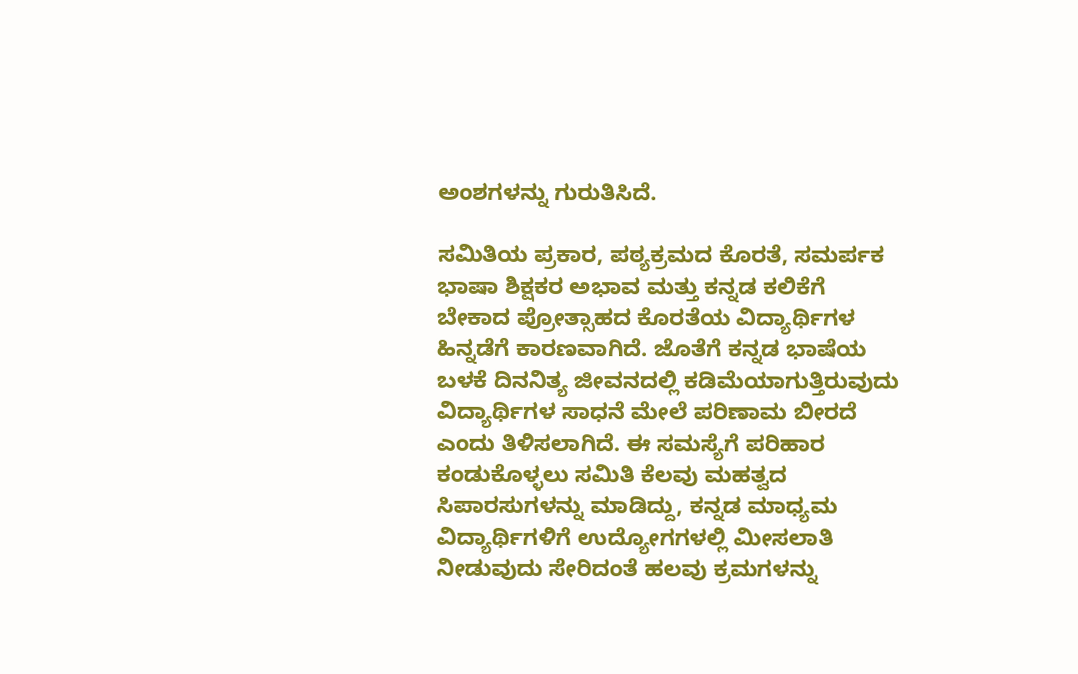ಅಂಶಗಳನ್ನು ಗುರುತಿಸಿದೆ.

ಸಮಿತಿಯ ಪ್ರಕಾರ, ಪಠ್ಯಕ್ರಮದ ಕೊರತೆ, ಸಮರ್ಪಕ ಭಾಷಾ ಶಿಕ್ಷಕರ ಅಭಾವ ಮತ್ತು ಕನ್ನಡ ಕಲಿಕೆಗೆ ಬೇಕಾದ ಪ್ರೋತ್ಸಾಹದ ಕೊರತೆಯ ವಿದ್ಯಾರ್ಥಿಗಳ ಹಿನ್ನಡೆಗೆ ಕಾರಣವಾಗಿದೆ. ಜೊತೆಗೆ ಕನ್ನಡ ಭಾಷೆಯ ಬಳಕೆ ದಿನನಿತ್ಯ ಜೀವನದಲ್ಲಿ ಕಡಿಮೆಯಾಗುತ್ತಿರುವುದು ವಿದ್ಯಾರ್ಥಿಗಳ ಸಾಧನೆ ಮೇಲೆ ಪರಿಣಾಮ ಬೀರದೆ ಎಂದು ತಿಳಿಸಲಾಗಿದೆ. ಈ ಸಮಸ್ಯೆಗೆ ಪರಿಹಾರ ಕಂಡುಕೊಳ್ಳಲು ಸಮಿತಿ ಕೆಲವು ಮಹತ್ವದ ಸಿಪಾರಸುಗಳನ್ನು ಮಾಡಿದ್ದು, ಕನ್ನಡ ಮಾಧ್ಯಮ ವಿದ್ಯಾರ್ಥಿಗಳಿಗೆ ಉದ್ಯೋಗಗಳಲ್ಲಿ ಮೀಸಲಾತಿ ನೀಡುವುದು ಸೇರಿದಂತೆ ಹಲವು ಕ್ರಮಗಳನ್ನು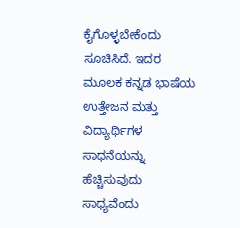ಕೈಗೊಳ್ಳಬೇಕೆಂದು ಸೂಚಿಸಿದೆ. ಇದರ ಮೂಲಕ ಕನ್ನಡ ಭಾಷೆಯ ಉತ್ತೇಜನ ಮತ್ತು ವಿದ್ಯಾರ್ಥಿಗಳ ಸಾಧನೆಯನ್ನು ಹೆಚ್ಚಿಸುವುದು ಸಾಧ್ಯವೆಂದು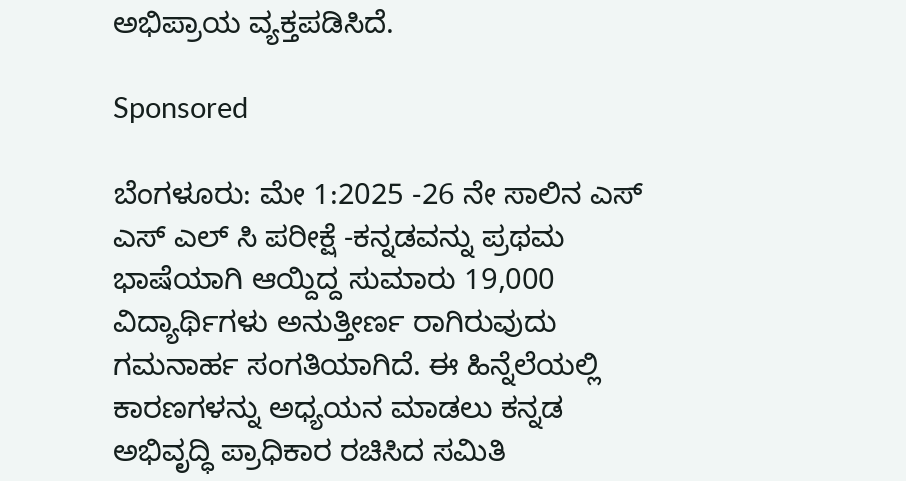ಅಭಿಪ್ರಾಯ ವ್ಯಕ್ತಪಡಿಸಿದೆ.

Sponsored

ಬೆಂಗಳೂರು: ಮೇ 1:2025 -26 ನೇ ಸಾಲಿನ ಎಸ್ ಎಸ್ ಎಲ್ ಸಿ ಪರೀಕ್ಷೆ -ಕನ್ನಡವನ್ನು ಪ್ರಥಮ ಭಾಷೆಯಾಗಿ ಆಯ್ದಿದ್ದ ಸುಮಾರು 19,000 ವಿದ್ಯಾರ್ಥಿಗಳು ಅನುತ್ತೀರ್ಣ ರಾಗಿರುವುದು ಗಮನಾರ್ಹ ಸಂಗತಿಯಾಗಿದೆ. ಈ ಹಿನ್ನೆಲೆಯಲ್ಲಿ ಕಾರಣಗಳನ್ನು ಅಧ್ಯಯನ ಮಾಡಲು ಕನ್ನಡ ಅಭಿವೃದ್ಧಿ ಪ್ರಾಧಿಕಾರ ರಚಿಸಿದ ಸಮಿತಿ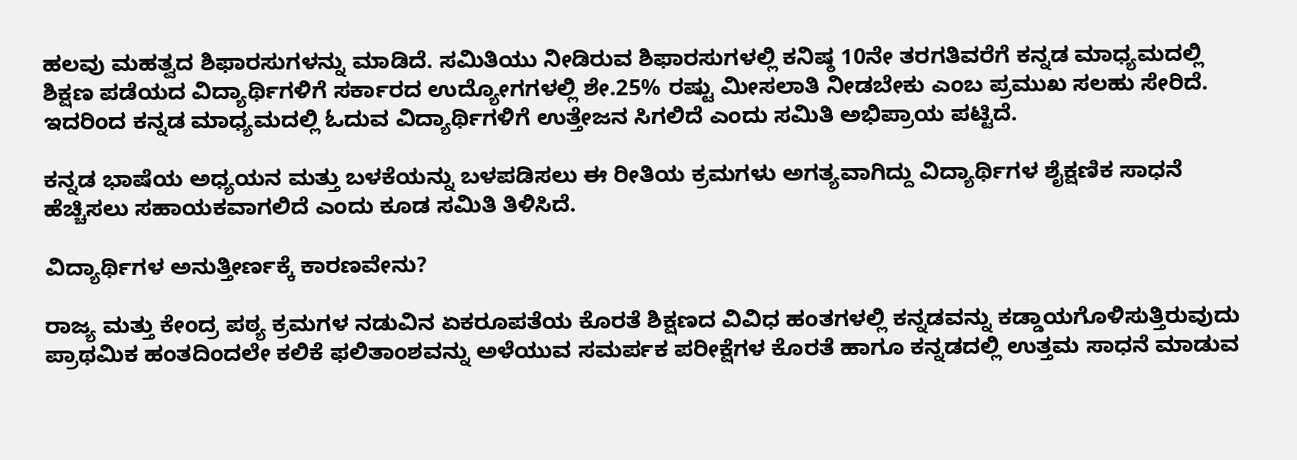ಹಲವು ಮಹತ್ವದ ಶಿಫಾರಸುಗಳನ್ನು ಮಾಡಿದೆ. ಸಮಿತಿಯು ನೀಡಿರುವ ಶಿಫಾರಸುಗಳಲ್ಲಿ ಕನಿಷ್ಠ 10ನೇ ತರಗತಿವರೆಗೆ ಕನ್ನಡ ಮಾಧ್ಯಮದಲ್ಲಿ ಶಿಕ್ಷಣ ಪಡೆಯದ ವಿದ್ಯಾರ್ಥಿಗಳಿಗೆ ಸರ್ಕಾರದ ಉದ್ಯೋಗಗಳಲ್ಲಿ ಶೇ.25% ರಷ್ಟು ಮೀಸಲಾತಿ ನೀಡಬೇಕು ಎಂಬ ಪ್ರಮುಖ ಸಲಹು ಸೇರಿದೆ. ಇದರಿಂದ ಕನ್ನಡ ಮಾಧ್ಯಮದಲ್ಲಿ ಓದುವ ವಿದ್ಯಾರ್ಥಿಗಳಿಗೆ ಉತ್ತೇಜನ ಸಿಗಲಿದೆ ಎಂದು ಸಮಿತಿ ಅಭಿಪ್ರಾಯ ಪಟ್ಟಿದೆ.

ಕನ್ನಡ ಭಾಷೆಯ ಅಧ್ಯಯನ ಮತ್ತು ಬಳಕೆಯನ್ನು ಬಳಪಡಿಸಲು ಈ ರೀತಿಯ ಕ್ರಮಗಳು ಅಗತ್ಯವಾಗಿದ್ದು ವಿದ್ಯಾರ್ಥಿಗಳ ಶೈಕ್ಷಣಿಕ ಸಾಧನೆ ಹೆಚ್ಚಿಸಲು ಸಹಾಯಕವಾಗಲಿದೆ ಎಂದು ಕೂಡ ಸಮಿತಿ ತಿಳಿಸಿದೆ.

ವಿದ್ಯಾರ್ಥಿಗಳ ಅನುತ್ತೀರ್ಣಕ್ಕೆ ಕಾರಣವೇನು?

ರಾಜ್ಯ ಮತ್ತು ಕೇಂದ್ರ ಪಠ್ಯ ಕ್ರಮಗಳ ನಡುವಿನ ಏಕರೂಪತೆಯ ಕೊರತೆ ಶಿಕ್ಷಣದ ವಿವಿಧ ಹಂತಗಳಲ್ಲಿ ಕನ್ನಡವನ್ನು ಕಡ್ಡಾಯಗೊಳಿಸುತ್ತಿರುವುದು ಪ್ರಾಥಮಿಕ ಹಂತದಿಂದಲೇ ಕಲಿಕೆ ಫಲಿತಾಂಶವನ್ನು ಅಳೆಯುವ ಸಮರ್ಪಕ ಪರೀಕ್ಷೆಗಳ ಕೊರತೆ ಹಾಗೂ ಕನ್ನಡದಲ್ಲಿ ಉತ್ತಮ ಸಾಧನೆ ಮಾಡುವ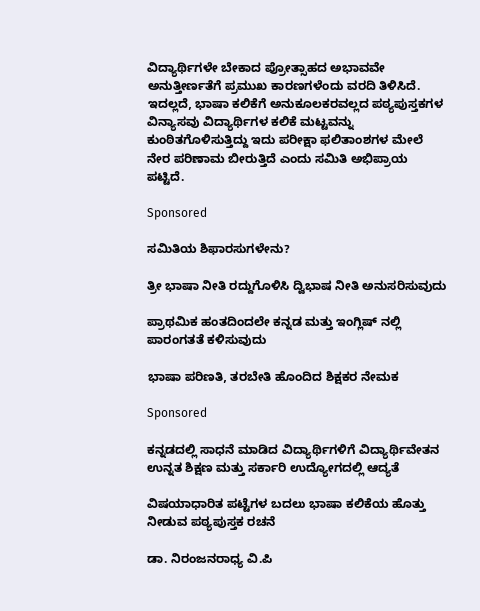ವಿದ್ಯಾರ್ಥಿಗಳೇ ಬೇಕಾದ ಪ್ರೋತ್ಸಾಹದ ಅಭಾವವೇ ಅನುತ್ತೀರ್ಣತೆಗೆ ಪ್ರಮುಖ ಕಾರಣಗಳೆಂದು ವರದಿ ತಿಳಿಸಿದೆ. ಇದಲ್ಲದೆ, ಭಾಷಾ ಕಲಿಕೆಗೆ ಅನುಕೂಲಕರವಲ್ಲದ ಪಠ್ಯಪುಸ್ತಕಗಳ ವಿನ್ಯಾಸವು ವಿದ್ಯಾರ್ಥಿಗಳ ಕಲಿಕೆ ಮಟ್ಟವನ್ನು ಕುಂಠಿತಗೊಳಿಸುತ್ತಿದ್ದು ಇದು ಪರೀಕ್ಷಾ ಫಲಿತಾಂಶಗಳ ಮೇಲೆ ನೇರ ಪರಿಣಾಮ ಬೀರುತ್ತಿದೆ ಎಂದು ಸಮಿತಿ ಅಭಿಪ್ರಾಯ ಪಟ್ಟಿದೆ.

Sponsored

ಸಮಿತಿಯ ಶಿಫಾರಸುಗಳೇನು?

ತ್ರೀ ಭಾಷಾ ನೀತಿ ರದ್ದುಗೊಳಿಸಿ ದ್ವಿಭಾಷ ನೀತಿ ಅನುಸರಿಸುವುದು

ಪ್ರಾಥಮಿಕ ಹಂತದಿಂದಲೇ ಕನ್ನಡ ಮತ್ತು ಇಂಗ್ಲಿಷ್ ನಲ್ಲಿ ಪಾರಂಗತತೆ ಕಳಿಸುವುದು

ಭಾಷಾ ಪರಿಣತಿ, ತರಬೇತಿ ಹೊಂದಿದ ಶಿಕ್ಷಕರ ನೇಮಕ

Sponsored

ಕನ್ನಡದಲ್ಲಿ ಸಾಧನೆ ಮಾಡಿದ ವಿದ್ಯಾರ್ಥಿಗಳಿಗೆ ವಿದ್ಯಾರ್ಥಿವೇತನ ಉನ್ನತ ಶಿಕ್ಷಣ ಮತ್ತು ಸರ್ಕಾರಿ ಉದ್ಯೋಗದಲ್ಲಿ ಆದ್ಯತೆ

ವಿಷಯಾಧಾರಿತ ಪಟ್ಟೆಗಳ ಬದಲು ಭಾಷಾ ಕಲಿಕೆಯ ಹೊತ್ತು ನೀಡುವ ಪಠ್ಯಪುಸ್ತಕ ರಚನೆ

ಡಾ. ನಿರಂಜನರಾಧ್ಯ ವಿ.ಪಿ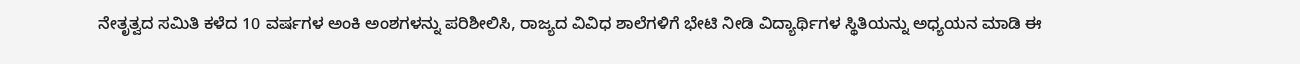ನೇತೃತ್ವದ ಸಮಿತಿ ಕಳೆದ 10 ವರ್ಷಗಳ ಅಂಕಿ ಅಂಶಗಳನ್ನು ಪರಿಶೀಲಿಸಿ, ರಾಜ್ಯದ ವಿವಿಧ ಶಾಲೆಗಳಿಗೆ ಭೇಟಿ ನೀಡಿ ವಿದ್ಯಾರ್ಥಿಗಳ ಸ್ಥಿತಿಯನ್ನು ಅಧ್ಯಯನ ಮಾಡಿ ಈ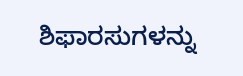ಶಿಫಾರಸುಗಳನ್ನು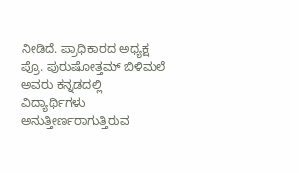ನೀಡಿದೆ. ಪ್ರಾಧಿಕಾರದ ಅಧ್ಯಕ್ಷ ಪ್ರೊ. ಪುರುಷೋತ್ತಮ್ ಬಿಳಿಮಲೆ ಅವರು ಕನ್ನಡದಲ್ಲಿ ವಿದ್ಯಾರ್ಥಿಗಳು ಅನುತ್ತೀರ್ಣರಾಗುತ್ತಿರುವ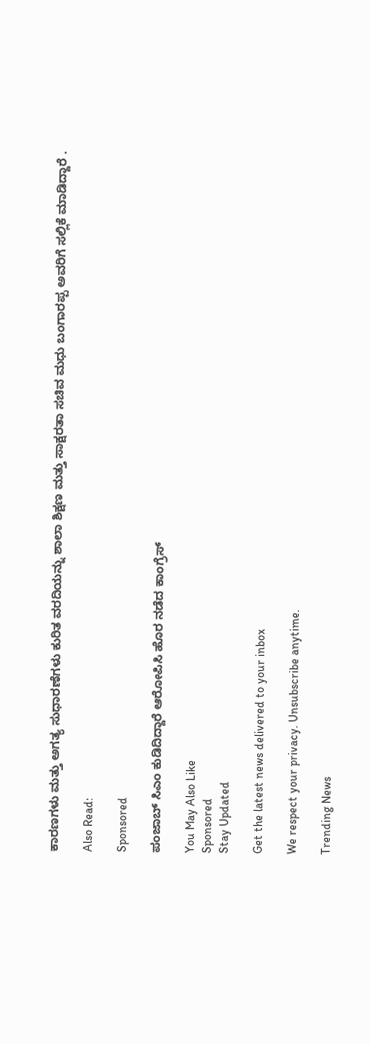ಕಾರಣಗಳು ಮತ್ತು ಅಗತ್ಯ ಸುಧಾರಣೆಗಳು ಕುರಿತ ವರದಿಯನ್ನು ಶಾಲಾ ಶಿಕ್ಷಣ ಮತ್ತು ಸಾಕ್ಷರತಾ ಸಚಿವ ಮಧು ಬಂಗಾರಪ್ಪ ಅವರಿಗೆ ಸಲ್ಲಿಕೆ ಮಾಡಿದ್ದಾರೆ .

Also Read:

Sponsored

ಪಂಜಾಬ್ ಸಿಎಂ ಕುಡಿದಿದ್ದಾರೆ ಆರೋಪಿಸಿ ಹೊರ ನಡೆದ ಕಾಂಗ್ರೆಸ್

You May Also Like
Sponsored
Stay Updated

Get the latest news delivered to your inbox

We respect your privacy. Unsubscribe anytime.

Trending News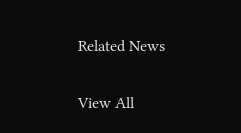Related News

View All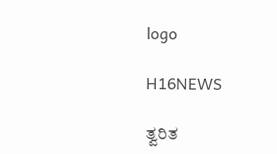logo

H16NEWS

ತ್ವರಿತ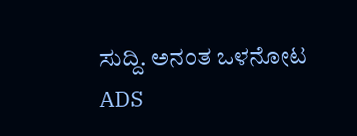ಸುದ್ದಿ. ಅನಂತ ಒಳನೋಟ
ADS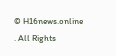© H16news.online . All Rights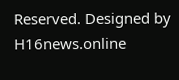Reserved. Designed by H16news.online